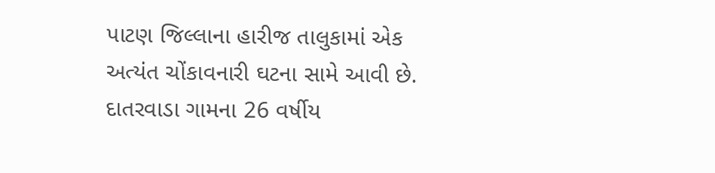પાટણ જિલ્લાના હારીજ તાલુકામાં એક અત્યંત ચોંકાવનારી ઘટના સામે આવી છે. દાતરવાડા ગામના 26 વર્ષીય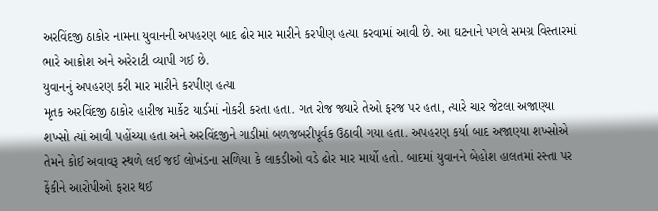અરવિંદજી ઠાકોર નામના યુવાનની અપહરણ બાદ ઢોર માર મારીને કરપીણ હત્યા કરવામાં આવી છે. આ ઘટનાને પગલે સમગ્ર વિસ્તારમાં ભારે આક્રોશ અને અરેરાટી વ્યાપી ગઈ છે.
યુવાનનું અપહરણ કરી માર મારીને કરપીણ હત્યા
મૃતક અરવિંદજી ઠાકોર હારીજ માર્કેટ યાર્ડમાં નોકરી કરતા હતા. ગત રોજ જ્યારે તેઓ ફરજ પર હતા, ત્યારે ચાર જેટલા અજાણ્યા શખ્સો ત્યાં આવી પહોંચ્યા હતા અને અરવિંદજીને ગાડીમાં બળજબરીપૂર્વક ઉઠાવી ગયા હતા. અપહરણ કર્યા બાદ અજાણ્યા શખ્સોએ તેમને કોઈ અવાવરૂ સ્થળે લઈ જઈ લોખંડના સળિયા કે લાકડીઓ વડે ઢોર માર માર્યો હતો. બાદમાં યુવાનને બેહોશ હાલતમાં રસ્તા પર ફેંકીને આરોપીઓ ફરાર થઈ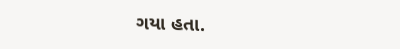ગયા હતા.